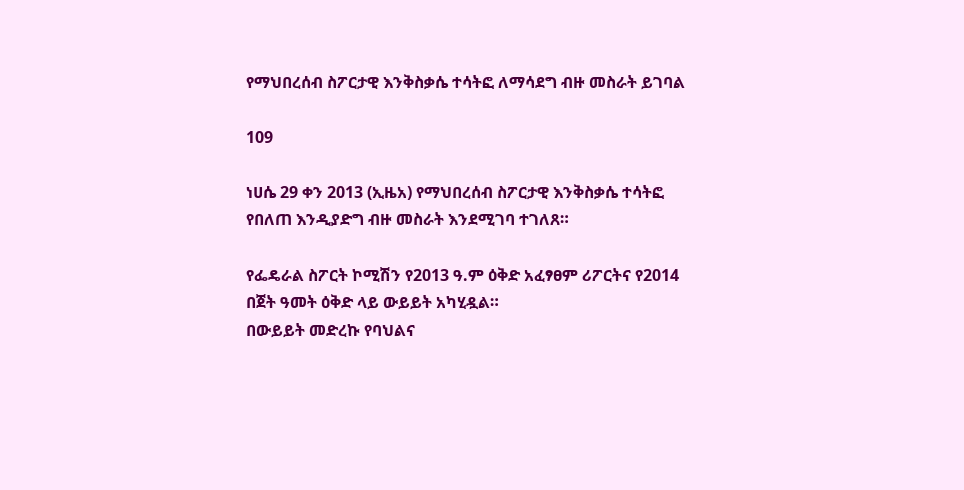የማህበረሰብ ስፖርታዊ እንቅስቃሴ ተሳትፎ ለማሳደግ ብዙ መስራት ይገባል

109

ነሀሴ 29 ቀን 2013 (ኢዜአ) የማህበረሰብ ስፖርታዊ እንቅስቃሴ ተሳትፎ የበለጠ እንዲያድግ ብዙ መስራት እንደሚገባ ተገለጸ።

የፌዴራል ስፖርት ኮሚሽን የ2013 ዓ.ም ዕቅድ አፈፃፀም ሪፖርትና የ2014 በጀት ዓመት ዕቅድ ላይ ውይይት አካሂዷል።
በውይይት መድረኩ የባህልና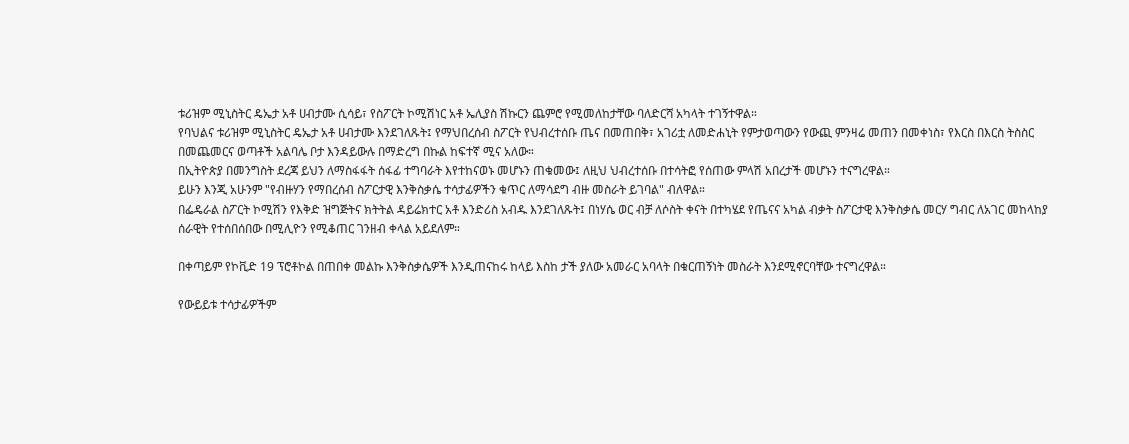ቱሪዝም ሚኒስትር ዴኤታ አቶ ሀብታሙ ሲሳይ፣ የስፖርት ኮሚሽነር አቶ ኤሊያስ ሽኩርን ጨምሮ የሚመለከታቸው ባለድርሻ አካላት ተገኝተዋል።
የባህልና ቱሪዝም ሚኒስትር ዴኤታ አቶ ሀብታሙ እንደገለጹት፤ የማህበረሰብ ስፖርት የህብረተሰቡ ጤና በመጠበቅ፣ አገሪቷ ለመድሐኒት የምታወጣውን የውጪ ምንዛሬ መጠን በመቀነስ፣ የእርስ በእርስ ትስስር በመጨመርና ወጣቶች አልባሌ ቦታ እንዳይውሉ በማድረግ በኩል ከፍተኛ ሚና አለው።
በኢትዮጵያ በመንግስት ደረጃ ይህን ለማስፋፋት ሰፋፊ ተግባራት እየተከናወኑ መሆኑን ጠቁመው፤ ለዚህ ህብረተሰቡ በተሳትፎ የሰጠው ምላሽ አበረታች መሆኑን ተናግረዋል።
ይሁን እንጂ አሁንም "የብዙሃን የማበረሰብ ስፖርታዊ እንቅስቃሴ ተሳታፊዎችን ቁጥር ለማሳደግ ብዙ መስራት ይገባል" ብለዋል።
በፌዴራል ስፖርት ኮሚሽን የእቅድ ዝግጅትና ክትትል ዳይሬክተር አቶ እንድሪስ አብዱ እንደገለጹት፤ በነሃሴ ወር ብቻ ለሶስት ቀናት በተካሄደ የጤናና አካል ብቃት ስፖርታዊ እንቅስቃሴ መርሃ ግብር ለአገር መከላከያ ሰራዊት የተሰበሰበው በሚሊዮን የሚቆጠር ገንዘብ ቀላል አይደለም።

በቀጣይም የኮቪድ 19 ፕሮቶኮል በጠበቀ መልኩ እንቅስቃሴዎች እንዲጠናከሩ ከላይ እስከ ታች ያለው አመራር አባላት በቁርጠኝነት መስራት እንደሚኖርባቸው ተናግረዋል።

የውይይቱ ተሳታፊዎችም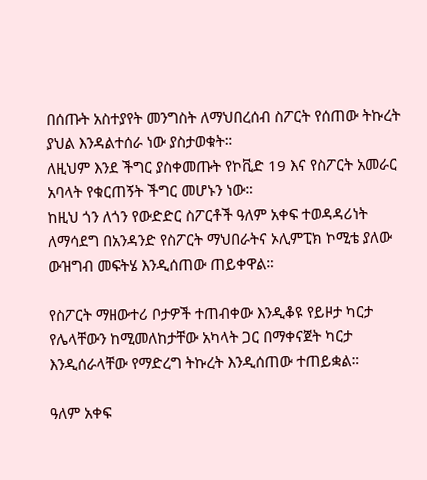በሰጡት አስተያየት መንግስት ለማህበረሰብ ስፖርት የሰጠው ትኩረት ያህል እንዳልተሰራ ነው ያስታወቁት።
ለዚህም እንደ ችግር ያስቀመጡት የኮቪድ 19 እና የስፖርት አመራር አባላት የቁርጠኝት ችግር መሆኑን ነው።
ከዚህ ጎን ለጎን የውድድር ስፖርቶች ዓለም አቀፍ ተወዳዳሪነት ለማሳደግ በአንዳንድ የስፖርት ማህበራትና ኦሊምፒክ ኮሚቴ ያለው ውዝግብ መፍትሄ እንዲሰጠው ጠይቀዋል።

የስፖርት ማዘውተሪ ቦታዎች ተጠብቀው እንዲቆዩ የይዞታ ካርታ የሌላቸውን ከሚመለከታቸው አካላት ጋር በማቀናጀት ካርታ እንዲሰራላቸው የማድረግ ትኩረት እንዲሰጠው ተጠይቋል።

ዓለም አቀፍ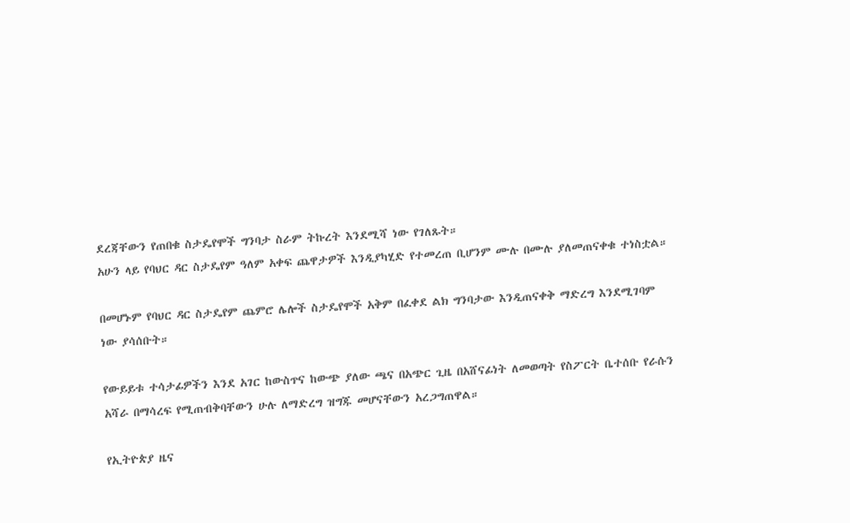ደረጃቸውን የጠበቁ ስታዴየሞች ግንባታ ስራም ትኩረት እንደሚሻ ነው የገለጹት።
አሁን ላይ የባህር ዳር ስታዴየም ዓለም አቀፍ ጨዋታዎች እንዲያካሂድ የተመረጠ ቢሆንም ሙሉ በሙሉ ያለመጠናቀቁ ተነስቷል።

በመሆኑም የባህር ዳር ስታዴየም ጨምሮ ሌሎች ስታዴየሞች አቅም በፈቀደ ልክ ግንባታው እንዲጠናቀቅ ማድረግ እንደሚገባም ነው ያሳሰቡት።

የውይይቱ ተሳታፊዎችን እንደ አገር ከውስጥና ከውጭ ያለው ጫና በአጭር ጊዜ በአሸናፊነት ለመወጣት የስፖርት ቤተሰቡ የራሱን አሻራ በማሳረፍ የሚጠብቅባቸውን ሁሉ ለማድረግ ዝግጁ መሆናቸውን አረጋግጠዋል።

የኢትዮጵያ ዜና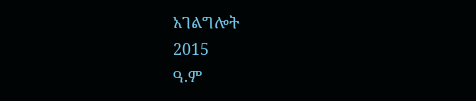አገልግሎት
2015
ዓ.ም